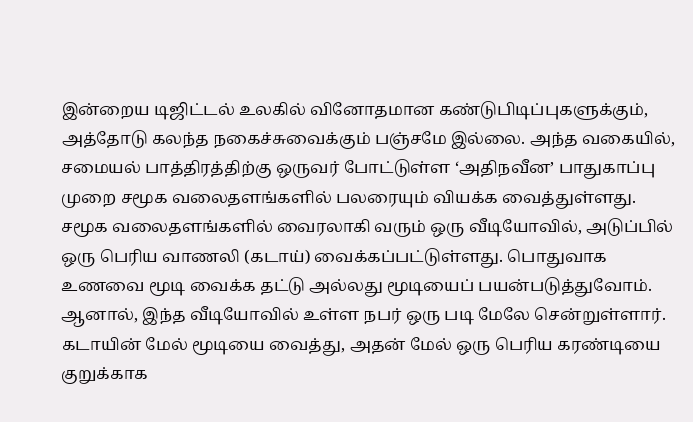இன்றைய டிஜிட்டல் உலகில் வினோதமான கண்டுபிடிப்புகளுக்கும், அத்தோடு கலந்த நகைச்சுவைக்கும் பஞ்சமே இல்லை. அந்த வகையில், சமையல் பாத்திரத்திற்கு ஒருவர் போட்டுள்ள ‘அதிநவீன’ பாதுகாப்பு முறை சமூக வலைதளங்களில் பலரையும் வியக்க வைத்துள்ளது.
சமூக வலைதளங்களில் வைரலாகி வரும் ஒரு வீடியோவில், அடுப்பில் ஒரு பெரிய வாணலி (கடாய்) வைக்கப்பட்டுள்ளது. பொதுவாக உணவை மூடி வைக்க தட்டு அல்லது மூடியைப் பயன்படுத்துவோம். ஆனால், இந்த வீடியோவில் உள்ள நபர் ஒரு படி மேலே சென்றுள்ளார்.
கடாயின் மேல் மூடியை வைத்து, அதன் மேல் ஒரு பெரிய கரண்டியை குறுக்காக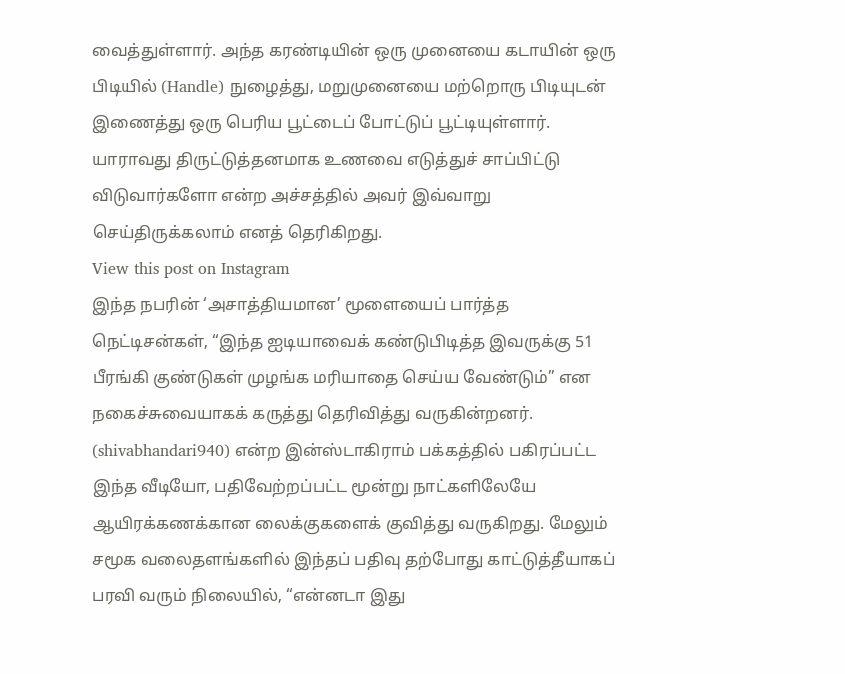வைத்துள்ளார். அந்த கரண்டியின் ஒரு முனையை கடாயின் ஒரு பிடியில் (Handle) நுழைத்து, மறுமுனையை மற்றொரு பிடியுடன் இணைத்து ஒரு பெரிய பூட்டைப் போட்டுப் பூட்டியுள்ளார். யாராவது திருட்டுத்தனமாக உணவை எடுத்துச் சாப்பிட்டு விடுவார்களோ என்ற அச்சத்தில் அவர் இவ்வாறு செய்திருக்கலாம் எனத் தெரிகிறது.
View this post on Instagram
இந்த நபரின் ‘அசாத்தியமான’ மூளையைப் பார்த்த நெட்டிசன்கள், “இந்த ஐடியாவைக் கண்டுபிடித்த இவருக்கு 51 பீரங்கி குண்டுகள் முழங்க மரியாதை செய்ய வேண்டும்” என நகைச்சுவையாகக் கருத்து தெரிவித்து வருகின்றனர். (shivabhandari940) என்ற இன்ஸ்டாகிராம் பக்கத்தில் பகிரப்பட்ட இந்த வீடியோ, பதிவேற்றப்பட்ட மூன்று நாட்களிலேயே ஆயிரக்கணக்கான லைக்குகளைக் குவித்து வருகிறது. மேலும் சமூக வலைதளங்களில் இந்தப் பதிவு தற்போது காட்டுத்தீயாகப் பரவி வரும் நிலையில், “என்னடா இது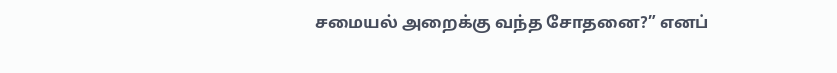சமையல் அறைக்கு வந்த சோதனை?” எனப்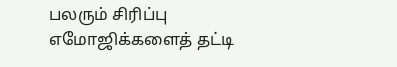பலரும் சிரிப்பு எமோஜிக்களைத் தட்டி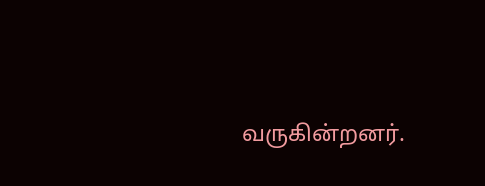வருகின்றனர்.